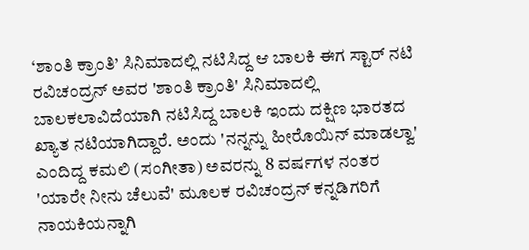‘ಶಾಂತಿ ಕ್ರಾಂತಿ’ ಸಿನಿಮಾದಲ್ಲಿ ನಟಿಸಿದ್ದ ಆ ಬಾಲಕಿ ಈಗ ಸ್ಟಾರ್ ನಟಿ
ರವಿಚಂದ್ರನ್ ಅವರ 'ಶಾಂತಿ ಕ್ರಾಂತಿ' ಸಿನಿಮಾದಲ್ಲಿ ಬಾಲಕಲಾವಿದೆಯಾಗಿ ನಟಿಸಿದ್ದ ಬಾಲಕಿ ಇಂದು ದಕ್ಷಿಣ ಭಾರತದ ಖ್ಯಾತ ನಟಿಯಾಗಿದ್ದಾರೆ. ಅಂದು 'ನನ್ನನ್ನು ಹೀರೊಯಿನ್ ಮಾಡಲ್ವಾ' ಎಂದಿದ್ದ ಕಮಲಿ (ಸಂಗೀತಾ) ಅವರನ್ನು 8 ವರ್ಷಗಳ ನಂತರ 'ಯಾರೇ ನೀನು ಚೆಲುವೆ' ಮೂಲಕ ರವಿಚಂದ್ರನ್ ಕನ್ನಡಿಗರಿಗೆ ನಾಯಕಿಯನ್ನಾಗಿ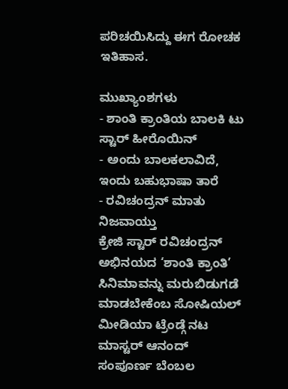ಪರಿಚಯಿಸಿದ್ದು ಈಗ ರೋಚಕ ಇತಿಹಾಸ.

ಮುಖ್ಯಾಂಶಗಳು
- ಶಾಂತಿ ಕ್ರಾಂತಿಯ ಬಾಲಕಿ ಟು ಸ್ಟಾರ್ ಹೀರೊಯಿನ್
- ಅಂದು ಬಾಲಕಲಾವಿದೆ, ಇಂದು ಬಹುಭಾಷಾ ತಾರೆ
- ರವಿಚಂದ್ರನ್ ಮಾತು ನಿಜವಾಯ್ತು
ಕ್ರೇಜಿ ಸ್ಟಾರ್ ರವಿಚಂದ್ರನ್ ಅಭಿನಯದ ‘ಶಾಂತಿ ಕ್ರಾಂತಿ’ ಸಿನಿಮಾವನ್ನು ಮರುಬಿಡುಗಡೆ ಮಾಡಬೇಕೆಂಬ ಸೋಷಿಯಲ್ ಮೀಡಿಯಾ ಟ್ರೆಂಡ್ಗೆ ನಟ ಮಾಸ್ಟರ್ ಆನಂದ್ ಸಂಪೂರ್ಣ ಬೆಂಬಲ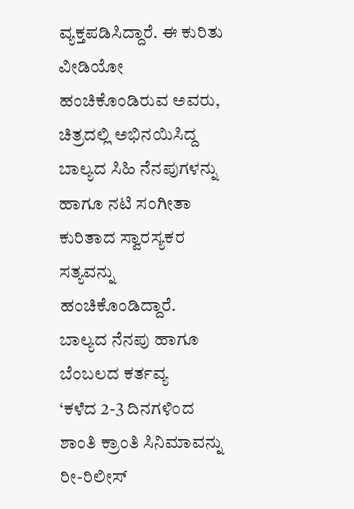ವ್ಯಕ್ತಪಡಿಸಿದ್ದಾರೆ. ಈ ಕುರಿತು ವೀಡಿಯೋ ಹಂಚಿಕೊಂಡಿರುವ ಅವರು, ಚಿತ್ರದಲ್ಲಿ ಅಭಿನಯಿಸಿದ್ದ ಬಾಲ್ಯದ ಸಿಹಿ ನೆನಪುಗಳನ್ನು ಹಾಗೂ ನಟಿ ಸಂಗೀತಾ ಕುರಿತಾದ ಸ್ವಾರಸ್ಯಕರ ಸತ್ಯವನ್ನು ಹಂಚಿಕೊಂಡಿದ್ದಾರೆ.
ಬಾಲ್ಯದ ನೆನಪು ಹಾಗೂ ಬೆಂಬಲದ ಕರ್ತವ್ಯ
‘ಕಳೆದ 2-3 ದಿನಗಳಿಂದ ಶಾಂತಿ ಕ್ರಾಂತಿ ಸಿನಿಮಾವನ್ನು ರೀ-ರಿಲೀಸ್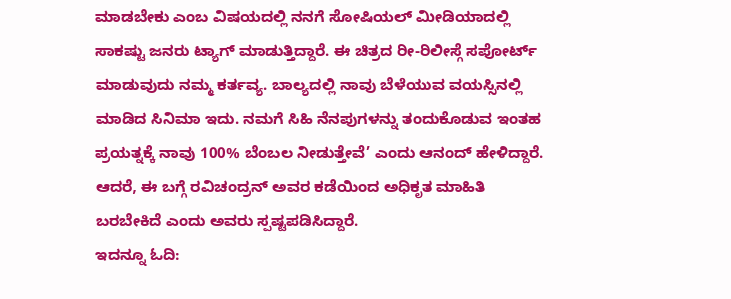ಮಾಡಬೇಕು ಎಂಬ ವಿಷಯದಲ್ಲಿ ನನಗೆ ಸೋಷಿಯಲ್ ಮೀಡಿಯಾದಲ್ಲಿ ಸಾಕಷ್ಟು ಜನರು ಟ್ಯಾಗ್ ಮಾಡುತ್ತಿದ್ದಾರೆ. ಈ ಚಿತ್ರದ ರೀ-ರಿಲೀಸ್ಗೆ ಸಪೋರ್ಟ್ ಮಾಡುವುದು ನಮ್ಮ ಕರ್ತವ್ಯ. ಬಾಲ್ಯದಲ್ಲಿ ನಾವು ಬೆಳೆಯುವ ವಯಸ್ಸಿನಲ್ಲಿ ಮಾಡಿದ ಸಿನಿಮಾ ಇದು. ನಮಗೆ ಸಿಹಿ ನೆನಪುಗಳನ್ನು ತಂದುಕೊಡುವ ಇಂತಹ ಪ್ರಯತ್ನಕ್ಕೆ ನಾವು 100% ಬೆಂಬಲ ನೀಡುತ್ತೇವೆ’ ಎಂದು ಆನಂದ್ ಹೇಳಿದ್ದಾರೆ. ಆದರೆ, ಈ ಬಗ್ಗೆ ರವಿಚಂದ್ರನ್ ಅವರ ಕಡೆಯಿಂದ ಅಧಿಕೃತ ಮಾಹಿತಿ ಬರಬೇಕಿದೆ ಎಂದು ಅವರು ಸ್ಪಷ್ಟಪಡಿಸಿದ್ದಾರೆ.
ಇದನ್ನೂ ಓದಿ: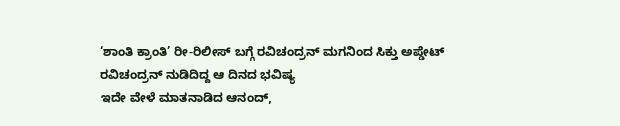‘ಶಾಂತಿ ಕ್ರಾಂತಿ’ ರೀ-ರಿಲೀಸ್ ಬಗ್ಗೆ ರವಿಚಂದ್ರನ್ ಮಗನಿಂದ ಸಿಕ್ತು ಅಪ್ಡೇಟ್
ರವಿಚಂದ್ರನ್ ನುಡಿದಿದ್ದ ಆ ದಿನದ ಭವಿಷ್ಯ
ಇದೇ ವೇಳೆ ಮಾತನಾಡಿದ ಆನಂದ್,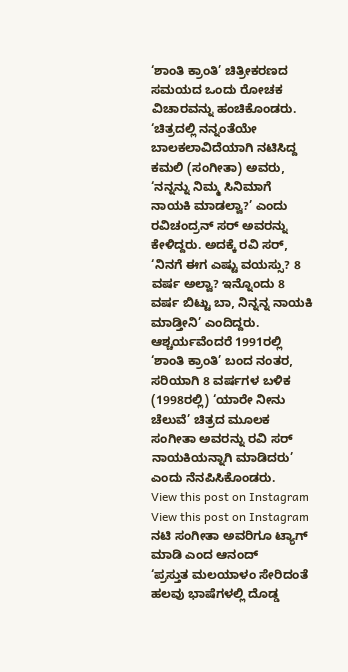‘ಶಾಂತಿ ಕ್ರಾಂತಿ’ ಚಿತ್ರೀಕರಣದ ಸಮಯದ ಒಂದು ರೋಚಕ ವಿಚಾರವನ್ನು ಹಂಚಿಕೊಂಡರು. ‘ಚಿತ್ರದಲ್ಲಿ ನನ್ನಂತೆಯೇ ಬಾಲಕಲಾವಿದೆಯಾಗಿ ನಟಿಸಿದ್ದ ಕಮಲಿ (ಸಂಗೀತಾ) ಅವರು, ‘ನನ್ನನ್ನು ನಿಮ್ಮ ಸಿನಿಮಾಗೆ ನಾಯಕಿ ಮಾಡಲ್ವಾ?’ ಎಂದು ರವಿಚಂದ್ರನ್ ಸರ್ ಅವರನ್ನು ಕೇಳಿದ್ದರು. ಅದಕ್ಕೆ ರವಿ ಸರ್, ‘ನಿನಗೆ ಈಗ ಎಷ್ಟು ವಯಸ್ಸು? 8 ವರ್ಷ ಅಲ್ವಾ? ಇನ್ನೊಂದು 8 ವರ್ಷ ಬಿಟ್ಟು ಬಾ, ನಿನ್ನನ್ನ ನಾಯಕಿ ಮಾಡ್ತೀನಿ’ ಎಂದಿದ್ದರು. ಆಶ್ಚರ್ಯವೆಂದರೆ 1991ರಲ್ಲಿ ‘ಶಾಂತಿ ಕ್ರಾಂತಿ’ ಬಂದ ನಂತರ, ಸರಿಯಾಗಿ 8 ವರ್ಷಗಳ ಬಳಿಕ (1998ರಲ್ಲಿ) ‘ಯಾರೇ ನೀನು ಚೆಲುವೆ’ ಚಿತ್ರದ ಮೂಲಕ ಸಂಗೀತಾ ಅವರನ್ನು ರವಿ ಸರ್ ನಾಯಕಿಯನ್ನಾಗಿ ಮಾಡಿದರು’ ಎಂದು ನೆನಪಿಸಿಕೊಂಡರು.
View this post on Instagram
View this post on Instagram
ನಟಿ ಸಂಗೀತಾ ಅವರಿಗೂ ಟ್ಯಾಗ್ ಮಾಡಿ ಎಂದ ಆನಂದ್
‘ಪ್ರಸ್ತುತ ಮಲಯಾಳಂ ಸೇರಿದಂತೆ ಹಲವು ಭಾಷೆಗಳಲ್ಲಿ ದೊಡ್ಡ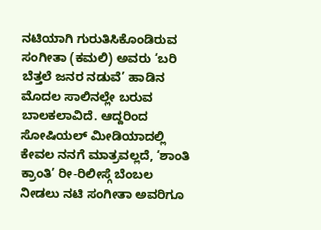ನಟಿಯಾಗಿ ಗುರುತಿಸಿಕೊಂಡಿರುವ ಸಂಗೀತಾ (ಕಮಲಿ) ಅವರು ‘ಬರಿ ಬೆತ್ತಲೆ ಜನರ ನಡುವೆ’ ಹಾಡಿನ ಮೊದಲ ಸಾಲಿನಲ್ಲೇ ಬರುವ ಬಾಲಕಲಾವಿದೆ. ಆದ್ದರಿಂದ ಸೋಷಿಯಲ್ ಮೀಡಿಯಾದಲ್ಲಿ ಕೇವಲ ನನಗೆ ಮಾತ್ರವಲ್ಲದೆ, ‘ಶಾಂತಿ ಕ್ರಾಂತಿ’ ರೀ-ರಿಲೀಸ್ಗೆ ಬೆಂಬಲ ನೀಡಲು ನಟಿ ಸಂಗೀತಾ ಅವರಿಗೂ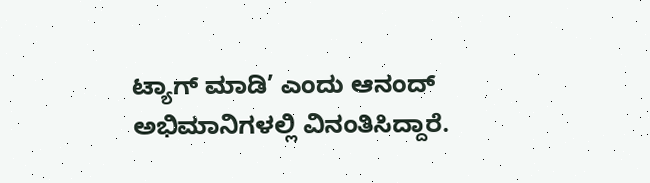ಟ್ಯಾಗ್ ಮಾಡಿ’ ಎಂದು ಆನಂದ್ ಅಭಿಮಾನಿಗಳಲ್ಲಿ ವಿನಂತಿಸಿದ್ದಾರೆ.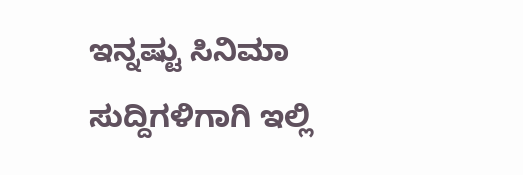ಇನ್ನಷ್ಟು ಸಿನಿಮಾ ಸುದ್ದಿಗಳಿಗಾಗಿ ಇಲ್ಲಿ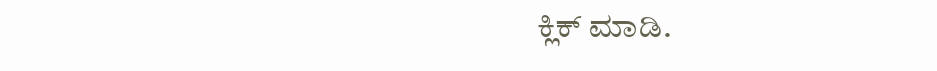ಕ್ಲಿಕ್ ಮಾಡಿ.